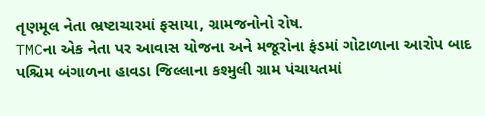તૃણમૂલ નેતા ભ્રષ્ટાચારમાં ફસાયા, ગ્રામજનોનો રોષ.
TMCના એક નેતા પર આવાસ યોજના અને મજૂરોના ફંડમાં ગોટાળાના આરોપ બાદ પશ્ચિમ બંગાળના હાવડા જિલ્લાના કશ્મુલી ગ્રામ પંચાયતમાં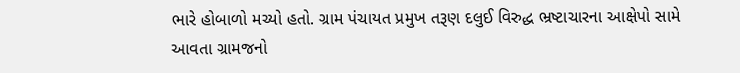ભારે હોબાળો મચ્યો હતો. ગ્રામ પંચાયત પ્રમુખ તરૂણ દલુઈ વિરુદ્ધ ભ્રષ્ટાચારના આક્ષેપો સામે આવતા ગ્રામજનો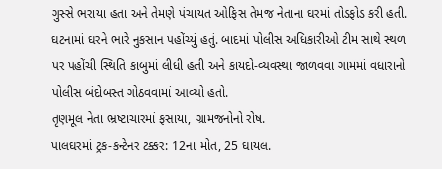ગુસ્સે ભરાયા હતા અને તેમણે પંચાયત ઓફિસ તેમજ નેતાના ઘરમાં તોડફોડ કરી હતી. ઘટનામાં ઘરને ભારે નુકસાન પહોંચ્યું હતું. બાદમાં પોલીસ અધિકારીઓ ટીમ સાથે સ્થળ પર પહોંચી સ્થિતિ કાબુમાં લીધી હતી અને કાયદો-વ્યવસ્થા જાળવવા ગામમાં વધારાનો પોલીસ બંદોબસ્ત ગોઠવવામાં આવ્યો હતો.
તૃણમૂલ નેતા ભ્રષ્ટાચારમાં ફસાયા, ગ્રામજનોનો રોષ.
પાલઘરમાં ટ્રક-કન્ટેનર ટક્કર: 12ના મોત, 25 ઘાયલ.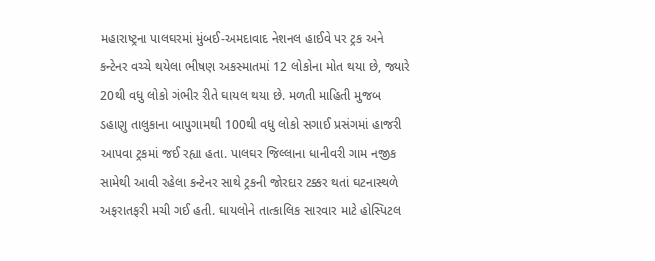મહારાષ્ટ્રના પાલઘરમાં મુંબઈ-અમદાવાદ નેશનલ હાઈવે પર ટ્રક અને કન્ટેનર વચ્ચે થયેલા ભીષણ અકસ્માતમાં 12 લોકોના મોત થયા છે, જ્યારે 20થી વધુ લોકો ગંભીર રીતે ઘાયલ થયા છે. મળતી માહિતી મુજબ ડહાણુ તાલુકાના બાપુગામથી 100થી વધુ લોકો સગાઈ પ્રસંગમાં હાજરી આપવા ટ્રકમાં જઈ રહ્યા હતા. પાલઘર જિલ્લાના ધાનીવરી ગામ નજીક સામેથી આવી રહેલા કન્ટેનર સાથે ટ્રકની જોરદાર ટક્કર થતાં ઘટનાસ્થળે અફરાતફરી મચી ગઈ હતી. ઘાયલોને તાત્કાલિક સારવાર માટે હોસ્પિટલ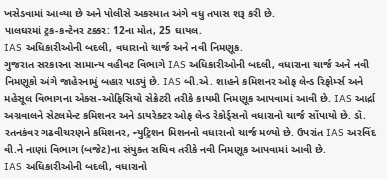ખસેડવામાં આવ્યા છે અને પોલીસે અકસ્માત અંગે વધુ તપાસ શરૂ કરી છે.
પાલઘરમાં ટ્રક-કન્ટેનર ટક્કર: 12ના મોત, 25 ઘાયલ.
IAS અધિકારીઓની બદલી, વધારાનો ચાર્જ અને નવી નિમણૂક.
ગુજરાત સરકારના સામાન્ય વહીવટ વિભાગે IAS અધિકારીઓની બદલી, વધારાના ચાર્જ અને નવી નિમણૂકો અંગે જાહેરનામું બહાર પાડ્યું છે. IAS બી.એ. શાહને કમિશનર ઓફ લેન્ડ રિફોર્મ્સ અને મહેસૂલ વિભાગના એક્સ-ઓફિસિયો સેક્રેટરી તરીકે કાયમી નિમણૂક આપવામાં આવી છે. IAS આર્દ્રા અગ્રવાલને સેટલમેન્ટ કમિશનર અને ડાયરેક્ટર ઓફ લેન્ડ રેકોર્ડ્સનો વધારાનો ચાર્જ સોંપાયો છે. ડૉ. રતનકંવર ગઢવીચરણને કમિશનર, ન્યુટ્રિશન મિશનનો વધારાનો ચાર્જ મળ્યો છે. ઉપરાંત IAS અરવિંદ વી.ને નાણાં વિભાગ (બજેટ)ના સંયુક્ત સચિવ તરીકે નવી નિમણૂક આપવામાં આવી છે.
IAS અધિકારીઓની બદલી, વધારાનો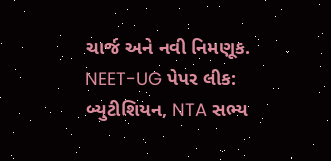ચાર્જ અને નવી નિમણૂક.
NEET-UG પેપર લીક: બ્યુટીશિયન, NTA સભ્ય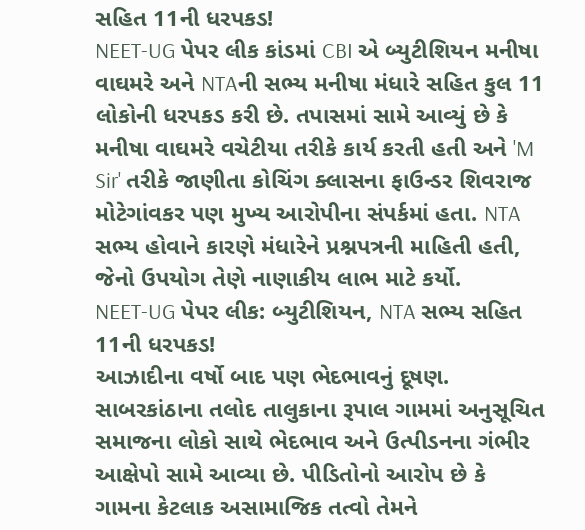સહિત 11ની ધરપકડ!
NEET-UG પેપર લીક કાંડમાં CBI એ બ્યુટીશિયન મનીષા વાઘમરે અને NTAની સભ્ય મનીષા મંધારે સહિત કુલ 11 લોકોની ધરપકડ કરી છે. તપાસમાં સામે આવ્યું છે કે મનીષા વાઘમરે વચેટીયા તરીકે કાર્ય કરતી હતી અને 'M Sir' તરીકે જાણીતા કોચિંગ ક્લાસના ફાઉન્ડર શિવરાજ મોટેગાંવકર પણ મુખ્ય આરોપીના સંપર્કમાં હતા. NTA સભ્ય હોવાને કારણે મંધારેને પ્રશ્નપત્રની માહિતી હતી, જેનો ઉપયોગ તેણે નાણાકીય લાભ માટે કર્યો.
NEET-UG પેપર લીક: બ્યુટીશિયન, NTA સભ્ય સહિત 11ની ધરપકડ!
આઝાદીના વર્ષો બાદ પણ ભેદભાવનું દૂષણ.
સાબરકાંઠાના તલોદ તાલુકાના રૂપાલ ગામમાં અનુસૂચિત સમાજના લોકો સાથે ભેદભાવ અને ઉત્પીડનના ગંભીર આક્ષેપો સામે આવ્યા છે. પીડિતોનો આરોપ છે કે ગામના કેટલાક અસામાજિક તત્વો તેમને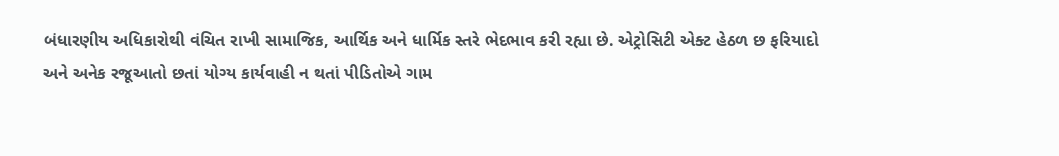બંધારણીય અધિકારોથી વંચિત રાખી સામાજિક, આર્થિક અને ધાર્મિક સ્તરે ભેદભાવ કરી રહ્યા છે. એટ્રોસિટી એક્ટ હેઠળ છ ફરિયાદો અને અનેક રજૂઆતો છતાં યોગ્ય કાર્યવાહી ન થતાં પીડિતોએ ગામ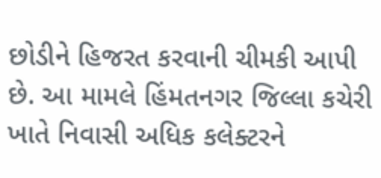છોડીને હિજરત કરવાની ચીમકી આપી છે. આ મામલે હિંમતનગર જિલ્લા કચેરી ખાતે નિવાસી અધિક કલેક્ટરને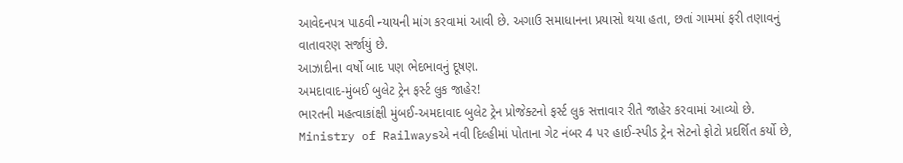આવેદનપત્ર પાઠવી ન્યાયની માંગ કરવામાં આવી છે. અગાઉ સમાધાનના પ્રયાસો થયા હતા, છતાં ગામમાં ફરી તણાવનું વાતાવરણ સર્જાયું છે.
આઝાદીના વર્ષો બાદ પણ ભેદભાવનું દૂષણ.
અમદાવાદ-મુંબઈ બુલેટ ટ્રેન ફર્સ્ટ લુક જાહેર!
ભારતની મહત્વાકાંક્ષી મુંબઈ-અમદાવાદ બુલેટ ટ્રેન પ્રોજેક્ટનો ફર્સ્ટ લુક સત્તાવાર રીતે જાહેર કરવામાં આવ્યો છે. Ministry of Railwaysએ નવી દિલ્હીમાં પોતાના ગેટ નંબર 4 પર હાઈ-સ્પીડ ટ્રેન સેટનો ફોટો પ્રદર્શિત કર્યો છે,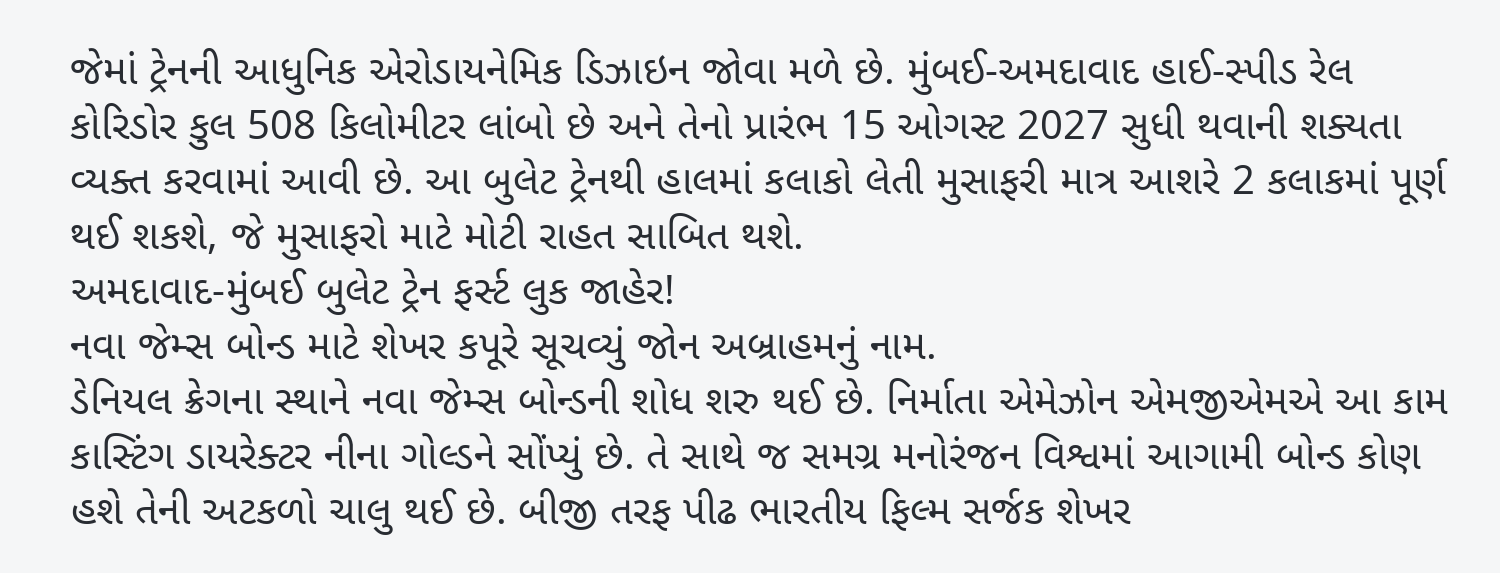જેમાં ટ્રેનની આધુનિક એરોડાયનેમિક ડિઝાઇન જોવા મળે છે. મુંબઈ-અમદાવાદ હાઈ-સ્પીડ રેલ કોરિડોર કુલ 508 કિલોમીટર લાંબો છે અને તેનો પ્રારંભ 15 ઓગસ્ટ 2027 સુધી થવાની શક્યતા વ્યક્ત કરવામાં આવી છે. આ બુલેટ ટ્રેનથી હાલમાં કલાકો લેતી મુસાફરી માત્ર આશરે 2 કલાકમાં પૂર્ણ થઈ શકશે, જે મુસાફરો માટે મોટી રાહત સાબિત થશે.
અમદાવાદ-મુંબઈ બુલેટ ટ્રેન ફર્સ્ટ લુક જાહેર!
નવા જેમ્સ બોન્ડ માટે શેખર કપૂરે સૂચવ્યું જોન અબ્રાહમનું નામ.
ડેનિયલ ક્રેગના સ્થાને નવા જેમ્સ બોન્ડની શોધ શરુ થઈ છે. નિર્માતા એમેઝોન એમજીએમએ આ કામ કાસ્ટિંગ ડાયરેક્ટર નીના ગોલ્ડને સોંપ્યું છે. તે સાથે જ સમગ્ર મનોરંજન વિશ્વમાં આગામી બોન્ડ કોણ હશે તેની અટકળો ચાલુ થઈ છે. બીજી તરફ પીઢ ભારતીય ફિલ્મ સર્જક શેખર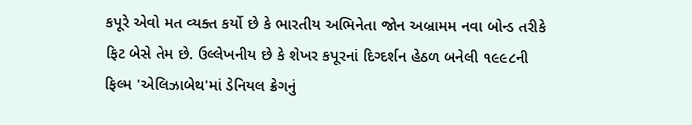કપૂરે એવો મત વ્યક્ત કર્યો છે કે ભારતીય અભિનેતા જોન અબ્રામમ નવા બોન્ડ તરીકે ફિટ બેસે તેમ છે. ઉલ્લેખનીય છે કે શેખર કપૂરનાં દિગ્દર્શન હેઠળ બનેલી ૧૯૯૮ની ફિલ્મ 'એલિઝાબેથ'માં ડેનિયલ ક્રેગનું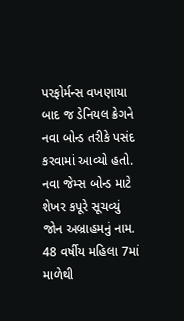પરફોર્મન્સ વખણાયા બાદ જ ડેનિયલ ક્રેગને નવા બોન્ડ તરીકે પસંદ કરવામાં આવ્યો હતો.
નવા જેમ્સ બોન્ડ માટે શેખર કપૂરે સૂચવ્યું જોન અબ્રાહમનું નામ.
48 વર્ષીય મહિલા 7માં માળેથી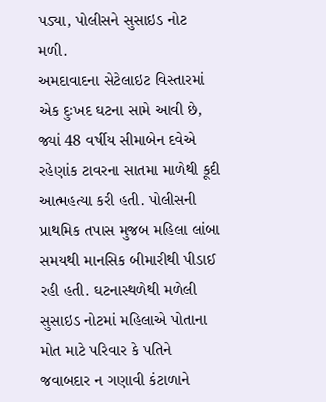પડ્યા, પોલીસને સુસાઇડ નોટ મળી.
અમદાવાદના સેટેલાઇટ વિસ્તારમાં એક દુઃખદ ઘટના સામે આવી છે, જ્યાં 48 વર્ષીય સીમાબેન દવેએ રહેણાંક ટાવરના સાતમા માળેથી કૂદી આત્મહત્યા કરી હતી. પોલીસની પ્રાથમિક તપાસ મુજબ મહિલા લાંબા સમયથી માનસિક બીમારીથી પીડાઈ રહી હતી. ઘટનાસ્થળેથી મળેલી સુસાઇડ નોટમાં મહિલાએ પોતાના મોત માટે પરિવાર કે પતિને જવાબદાર ન ગણાવી કંટાળાને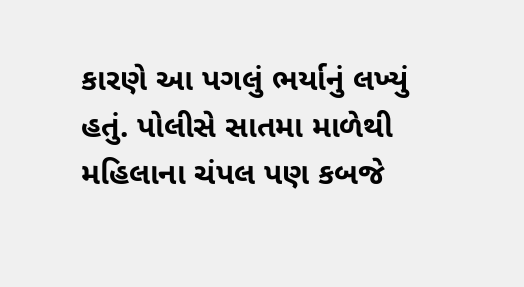કારણે આ પગલું ભર્યાનું લખ્યું હતું. પોલીસે સાતમા માળેથી મહિલાના ચંપલ પણ કબજે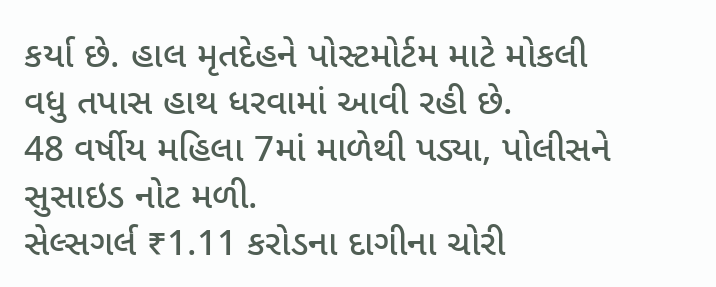કર્યા છે. હાલ મૃતદેહને પોસ્ટમોર્ટમ માટે મોકલી વધુ તપાસ હાથ ધરવામાં આવી રહી છે.
48 વર્ષીય મહિલા 7માં માળેથી પડ્યા, પોલીસને સુસાઇડ નોટ મળી.
સેલ્સગર્લ ₹1.11 કરોડના દાગીના ચોરી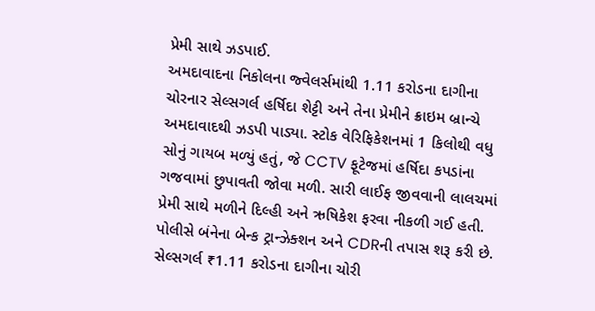પ્રેમી સાથે ઝડપાઈ.
અમદાવાદના નિકોલના જ્વેલર્સમાંથી 1.11 કરોડના દાગીના ચોરનાર સેલ્સગર્લ હર્ષિદા શેટ્ટી અને તેના પ્રેમીને ક્રાઇમ બ્રાન્ચે અમદાવાદથી ઝડપી પાડ્યા. સ્ટોક વેરિફિકેશનમાં 1 કિલોથી વધુ સોનું ગાયબ મળ્યું હતું, જે CCTV ફૂટેજમાં હર્ષિદા કપડાંના ગજવામાં છુપાવતી જોવા મળી. સારી લાઈફ જીવવાની લાલચમાં પ્રેમી સાથે મળીને દિલ્હી અને ઋષિકેશ ફરવા નીકળી ગઈ હતી. પોલીસે બંનેના બેન્ક ટ્રાન્ઝેક્શન અને CDRની તપાસ શરૂ કરી છે.
સેલ્સગર્લ ₹1.11 કરોડના દાગીના ચોરી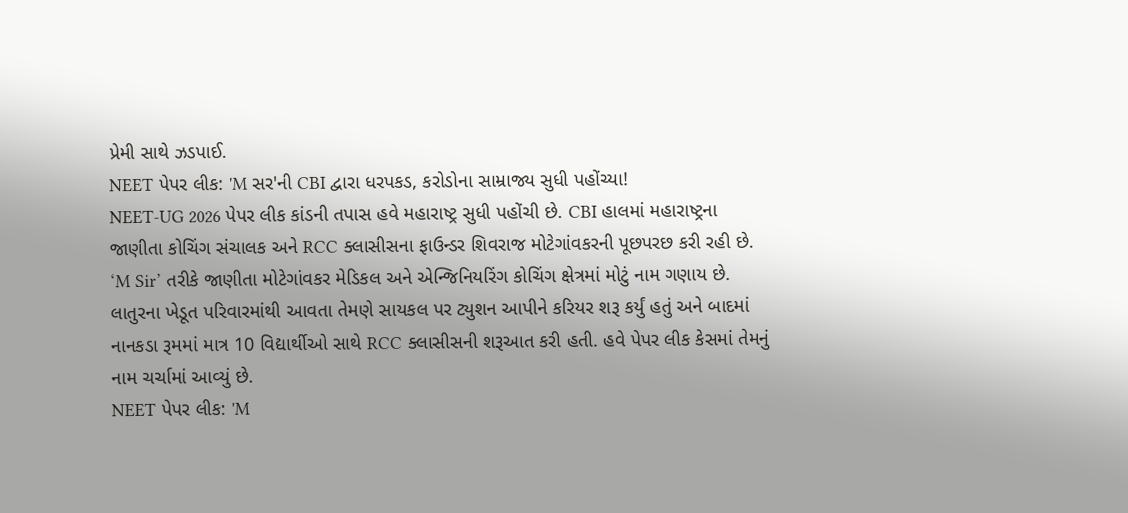પ્રેમી સાથે ઝડપાઈ.
NEET પેપર લીક: 'M સર'ની CBI દ્વારા ધરપકડ, કરોડોના સામ્રાજ્ય સુધી પહોંચ્યા!
NEET-UG 2026 પેપર લીક કાંડની તપાસ હવે મહારાષ્ટ્ર સુધી પહોંચી છે. CBI હાલમાં મહારાષ્ટ્રના જાણીતા કોચિંગ સંચાલક અને RCC ક્લાસીસના ફાઉન્ડર શિવરાજ મોટેગાંવકરની પૂછપરછ કરી રહી છે. ‘M Sir’ તરીકે જાણીતા મોટેગાંવકર મેડિકલ અને એન્જિનિયરિંગ કોચિંગ ક્ષેત્રમાં મોટું નામ ગણાય છે. લાતુરના ખેડૂત પરિવારમાંથી આવતા તેમણે સાયકલ પર ટ્યુશન આપીને કરિયર શરૂ કર્યું હતું અને બાદમાં નાનકડા રૂમમાં માત્ર 10 વિદ્યાર્થીઓ સાથે RCC ક્લાસીસની શરૂઆત કરી હતી. હવે પેપર લીક કેસમાં તેમનું નામ ચર્ચામાં આવ્યું છે.
NEET પેપર લીક: 'M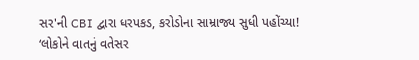સર'ની CBI દ્વારા ધરપકડ, કરોડોના સામ્રાજ્ય સુધી પહોંચ્યા!
‘લોકોને વાતનું વતેસર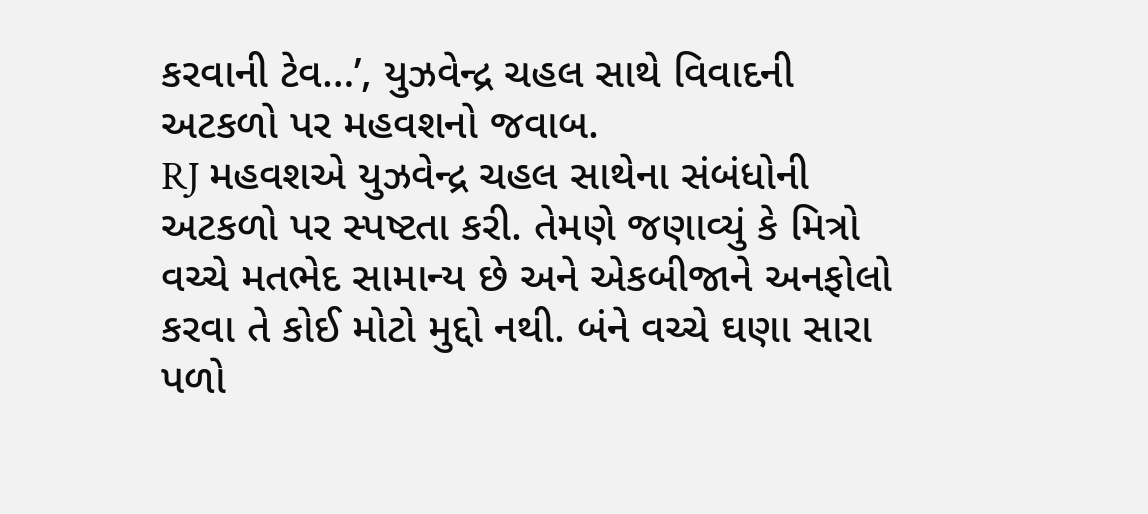કરવાની ટેવ…’, યુઝવેન્દ્ર ચહલ સાથે વિવાદની અટકળો પર મહવશનો જવાબ.
RJ મહવશએ યુઝવેન્દ્ર ચહલ સાથેના સંબંધોની અટકળો પર સ્પષ્ટતા કરી. તેમણે જણાવ્યું કે મિત્રો વચ્ચે મતભેદ સામાન્ય છે અને એકબીજાને અનફોલો કરવા તે કોઈ મોટો મુદ્દો નથી. બંને વચ્ચે ઘણા સારા પળો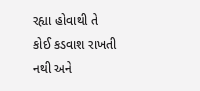રહ્યા હોવાથી તે કોઈ કડવાશ રાખતી નથી અને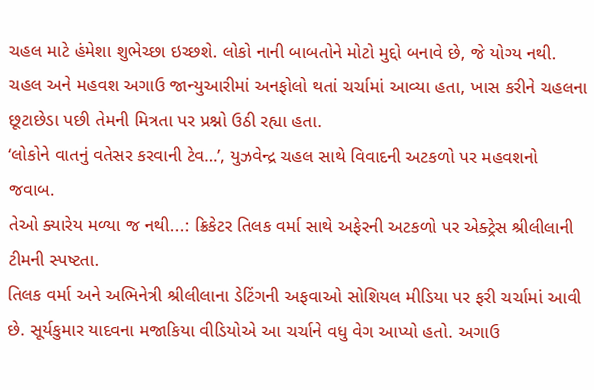ચહલ માટે હંમેશા શુભેચ્છા ઇચ્છશે. લોકો નાની બાબતોને મોટો મુદ્દો બનાવે છે, જે યોગ્ય નથી. ચહલ અને મહવશ અગાઉ જાન્યુઆરીમાં અનફોલો થતાં ચર્ચામાં આવ્યા હતા, ખાસ કરીને ચહલના છૂટાછેડા પછી તેમની મિત્રતા પર પ્રશ્નો ઉઠી રહ્યા હતા.
‘લોકોને વાતનું વતેસર કરવાની ટેવ…’, યુઝવેન્દ્ર ચહલ સાથે વિવાદની અટકળો પર મહવશનો જવાબ.
તેઓ ક્યારેય મળ્યા જ નથી...: ક્રિકેટર તિલક વર્મા સાથે અફેરની અટકળો પર એક્ટ્રેસ શ્રીલીલાની ટીમની સ્પષ્ટતા.
તિલક વર્મા અને અભિનેત્રી શ્રીલીલાના ડેટિંગની અફવાઓ સોશિયલ મીડિયા પર ફરી ચર્ચામાં આવી છે. સૂર્યકુમાર યાદવના મજાકિયા વીડિયોએ આ ચર્ચાને વધુ વેગ આપ્યો હતો. અગાઉ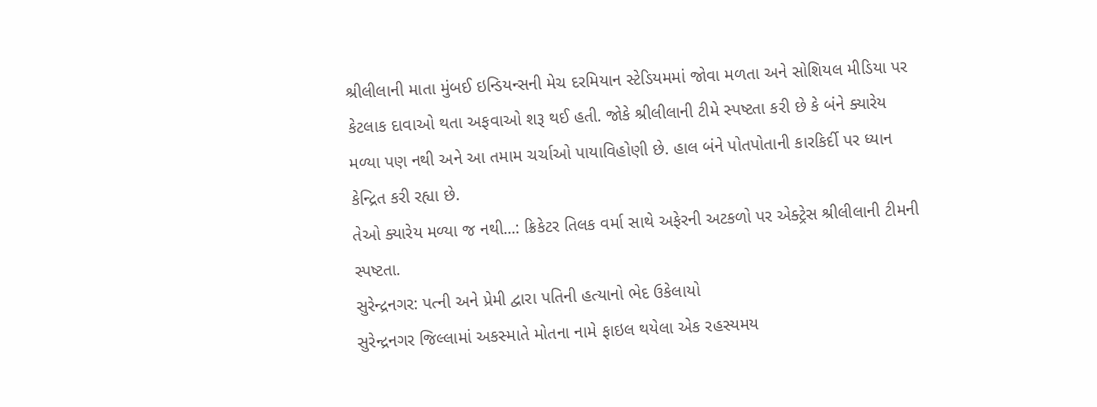શ્રીલીલાની માતા મુંબઈ ઇન્ડિયન્સની મેચ દરમિયાન સ્ટેડિયમમાં જોવા મળતા અને સોશિયલ મીડિયા પર કેટલાક દાવાઓ થતા અફવાઓ શરૂ થઈ હતી. જોકે શ્રીલીલાની ટીમે સ્પષ્ટતા કરી છે કે બંને ક્યારેય મળ્યા પણ નથી અને આ તમામ ચર્ચાઓ પાયાવિહોણી છે. હાલ બંને પોતપોતાની કારકિર્દી પર ધ્યાન કેન્દ્રિત કરી રહ્યા છે.
તેઓ ક્યારેય મળ્યા જ નથી...: ક્રિકેટર તિલક વર્મા સાથે અફેરની અટકળો પર એક્ટ્રેસ શ્રીલીલાની ટીમની સ્પષ્ટતા.
સુરેન્દ્રનગર: પત્ની અને પ્રેમી દ્વારા પતિની હત્યાનો ભેદ ઉકેલાયો
સુરેન્દ્રનગર જિલ્લામાં અકસ્માતે મોતના નામે ફાઇલ થયેલા એક રહસ્યમય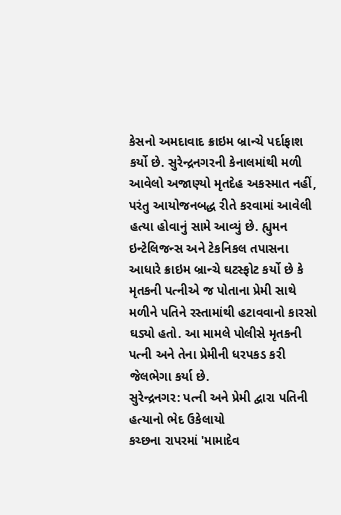કેસનો અમદાવાદ ક્રાઇમ બ્રાન્ચે પર્દાફાશ કર્યો છે. સુરેન્દ્રનગરની કેનાલમાંથી મળી આવેલો અજાણ્યો મૃતદેહ અકસ્માત નહીં, પરંતુ આયોજનબદ્ધ રીતે કરવામાં આવેલી હત્યા હોવાનું સામે આવ્યું છે. હ્યુમન ઇન્ટેલિજન્સ અને ટેકનિકલ તપાસના આધારે ક્રાઇમ બ્રાન્ચે ઘટસ્ફોટ કર્યો છે કે મૃતકની પત્નીએ જ પોતાના પ્રેમી સાથે મળીને પતિને રસ્તામાંથી હટાવવાનો કારસો ઘડ્યો હતો. આ મામલે પોલીસે મૃતકની પત્ની અને તેના પ્રેમીની ધરપકડ કરી જેલભેગા કર્યા છે.
સુરેન્દ્રનગર: પત્ની અને પ્રેમી દ્વારા પતિની હત્યાનો ભેદ ઉકેલાયો
કચ્છના રાપરમાં 'મામાદેવ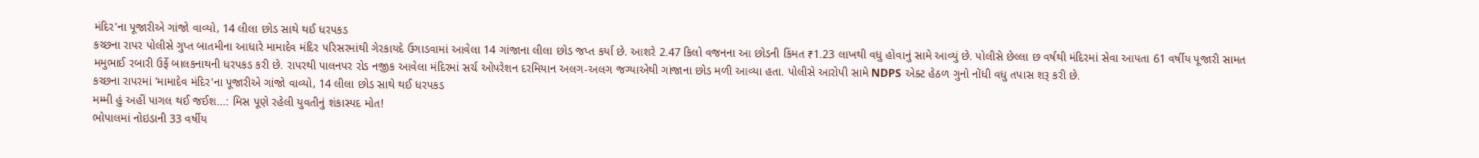મંદિર'ના પૂજારીએ ગાંજો વાવ્યો, 14 લીલા છોડ સાથે થઈ ધરપકડ
કચ્છના રાપર પોલીસે ગુપ્ત બાતમીના આધારે મામાદેવ મંદિર પરિસરમાંથી ગેરકાયદે ઉગાડવામાં આવેલા 14 ગાંજાના લીલા છોડ જપ્ત કર્યા છે. આશરે 2.47 કિલો વજનના આ છોડની કિંમત ₹1.23 લાખથી વધુ હોવાનું સામે આવ્યું છે. પોલીસે છેલ્લા છ વર્ષથી મંદિરમાં સેવા આપતા 61 વર્ષીય પૂજારી સામત મમુભાઈ રબારી ઉર્ફે બાલકનાથની ધરપકડ કરી છે. રાપરથી પાલનપર રોડ નજીક આવેલા મંદિરમાં સર્ચ ઓપરેશન દરમિયાન અલગ-અલગ જગ્યાએથી ગાંજાના છોડ મળી આવ્યા હતા. પોલીસે આરોપી સામે NDPS એક્ટ હેઠળ ગુનો નોંધી વધુ તપાસ શરૂ કરી છે.
કચ્છના રાપરમાં 'મામાદેવ મંદિર'ના પૂજારીએ ગાંજો વાવ્યો, 14 લીલા છોડ સાથે થઈ ધરપકડ
મમ્મી હું અહીં પાગલ થઈ જઈશ...: મિસ પૂણે રહેલી યુવતીનું શંકાસ્પદ મોત!
ભોપાલમાં નોઇડાની 33 વર્ષીય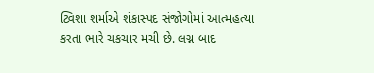ટ્વિશા શર્માએ શંકાસ્પદ સંજોગોમાં આત્મહત્યા કરતા ભારે ચકચાર મચી છે. લગ્ન બાદ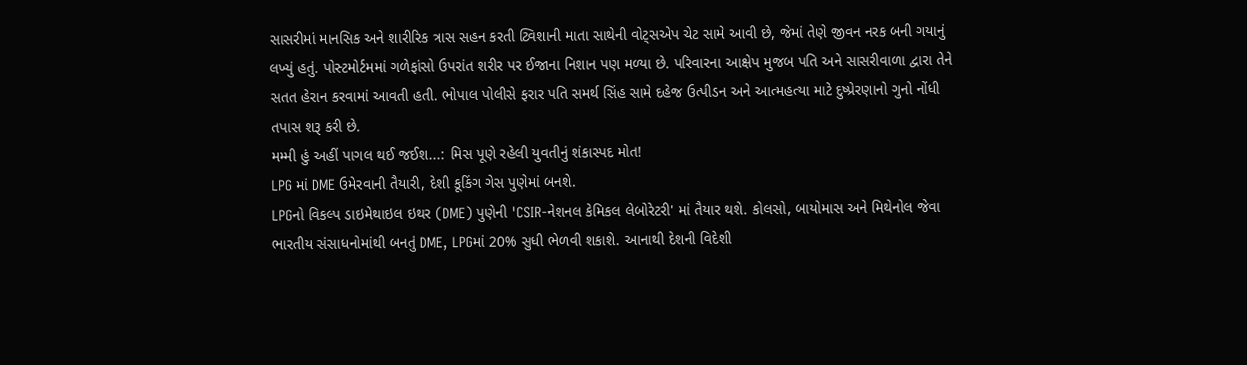સાસરીમાં માનસિક અને શારીરિક ત્રાસ સહન કરતી ટ્વિશાની માતા સાથેની વોટ્સએપ ચેટ સામે આવી છે, જેમાં તેણે જીવન નરક બની ગયાનું લખ્યું હતું. પોસ્ટમોર્ટમમાં ગળેફાંસો ઉપરાંત શરીર પર ઈજાના નિશાન પણ મળ્યા છે. પરિવારના આક્ષેપ મુજબ પતિ અને સાસરીવાળા દ્વારા તેને સતત હેરાન કરવામાં આવતી હતી. ભોપાલ પોલીસે ફરાર પતિ સમર્થ સિંહ સામે દહેજ ઉત્પીડન અને આત્મહત્યા માટે દુષ્પ્રેરણાનો ગુનો નોંધી તપાસ શરૂ કરી છે.
મમ્મી હું અહીં પાગલ થઈ જઈશ...: મિસ પૂણે રહેલી યુવતીનું શંકાસ્પદ મોત!
LPG માં DME ઉમેરવાની તૈયારી, દેશી કૂકિંગ ગેસ પુણેમાં બનશે.
LPGનો વિકલ્પ ડાઇમેથાઇલ ઇથર (DME) પુણેની 'CSIR-નેશનલ કેમિકલ લેબોરેટરી' માં તૈયાર થશે. કોલસો, બાયોમાસ અને મિથેનોલ જેવા ભારતીય સંસાધનોમાંથી બનતું DME, LPGમાં 20% સુધી ભેળવી શકાશે. આનાથી દેશની વિદેશી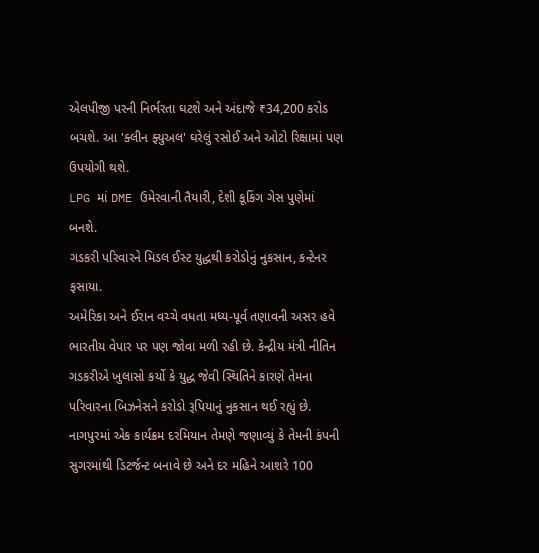એલપીજી પરની નિર્ભરતા ઘટશે અને અંદાજે ₹34,200 કરોડ બચશે. આ 'ક્લીન ફ્યુઅલ' ઘરેલું રસોઈ અને ઓટો રિક્ષામાં પણ ઉપયોગી થશે.
LPG માં DME ઉમેરવાની તૈયારી, દેશી કૂકિંગ ગેસ પુણેમાં બનશે.
ગડકરી પરિવારને મિડલ ઈસ્ટ યુદ્ધથી કરોડોનું નુકસાન, કન્ટેનર ફસાયા.
અમેરિકા અને ઈરાન વચ્ચે વધતા મધ્ય-પૂર્વ તણાવની અસર હવે ભારતીય વેપાર પર પણ જોવા મળી રહી છે. કેન્દ્રીય મંત્રી નીતિન ગડકરીએ ખુલાસો કર્યો કે યુદ્ધ જેવી સ્થિતિને કારણે તેમના પરિવારના બિઝનેસને કરોડો રૂપિયાનું નુકસાન થઈ રહ્યું છે. નાગપુરમાં એક કાર્યક્રમ દરમિયાન તેમણે જણાવ્યું કે તેમની કંપની સુગરમાંથી ડિટર્જન્ટ બનાવે છે અને દર મહિને આશરે 100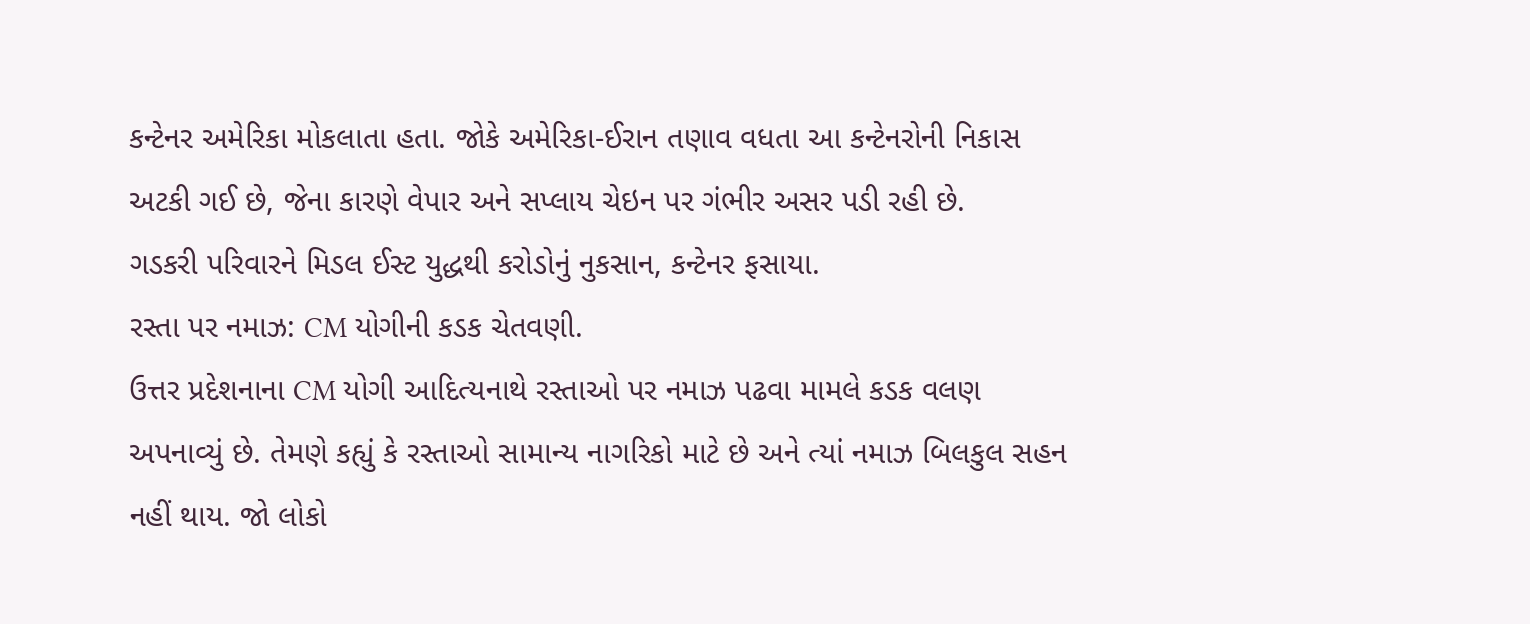કન્ટેનર અમેરિકા મોકલાતા હતા. જોકે અમેરિકા-ઈરાન તણાવ વધતા આ કન્ટેનરોની નિકાસ અટકી ગઈ છે, જેના કારણે વેપાર અને સપ્લાય ચેઇન પર ગંભીર અસર પડી રહી છે.
ગડકરી પરિવારને મિડલ ઈસ્ટ યુદ્ધથી કરોડોનું નુકસાન, કન્ટેનર ફસાયા.
રસ્તા પર નમાઝ: CM યોગીની કડક ચેતવણી.
ઉત્તર પ્રદેશનાના CM યોગી આદિત્યનાથે રસ્તાઓ પર નમાઝ પઢવા મામલે કડક વલણ અપનાવ્યું છે. તેમણે કહ્યું કે રસ્તાઓ સામાન્ય નાગરિકો માટે છે અને ત્યાં નમાઝ બિલકુલ સહન નહીં થાય. જો લોકો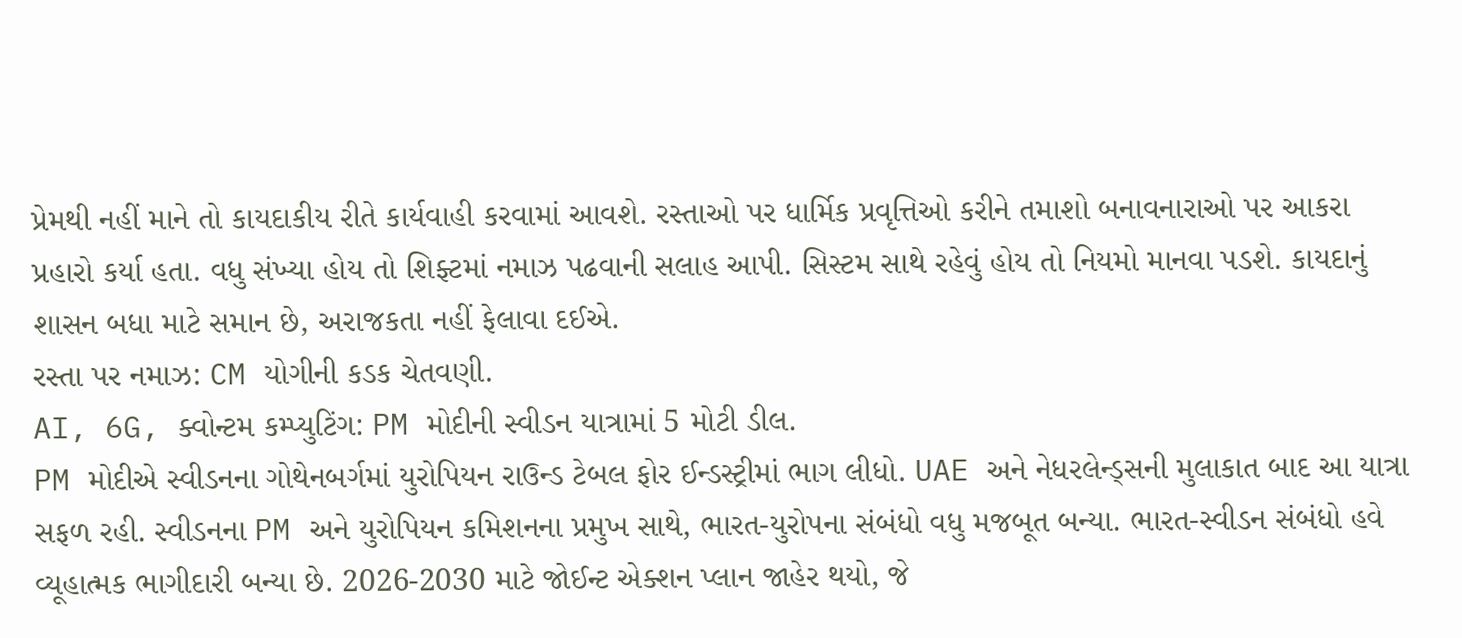પ્રેમથી નહીં માને તો કાયદાકીય રીતે કાર્યવાહી કરવામાં આવશે. રસ્તાઓ પર ધાર્મિક પ્રવૃત્તિઓ કરીને તમાશો બનાવનારાઓ પર આકરા પ્રહારો કર્યા હતા. વધુ સંખ્યા હોય તો શિફ્ટમાં નમાઝ પઢવાની સલાહ આપી. સિસ્ટમ સાથે રહેવું હોય તો નિયમો માનવા પડશે. કાયદાનું શાસન બધા માટે સમાન છે, અરાજકતા નહીં ફેલાવા દઈએ.
રસ્તા પર નમાઝ: CM યોગીની કડક ચેતવણી.
AI, 6G, ક્વોન્ટમ કમ્પ્યુટિંગ: PM મોદીની સ્વીડન યાત્રામાં 5 મોટી ડીલ.
PM મોદીએ સ્વીડનના ગોથેનબર્ગમાં યુરોપિયન રાઉન્ડ ટેબલ ફોર ઈન્ડસ્ટ્રીમાં ભાગ લીધો. UAE અને નેધરલેન્ડ્સની મુલાકાત બાદ આ યાત્રા સફળ રહી. સ્વીડનના PM અને યુરોપિયન કમિશનના પ્રમુખ સાથે, ભારત-યુરોપના સંબંધો વધુ મજબૂત બન્યા. ભારત-સ્વીડન સંબંધો હવે વ્યૂહાત્મક ભાગીદારી બન્યા છે. 2026-2030 માટે જોઈન્ટ એક્શન પ્લાન જાહેર થયો, જે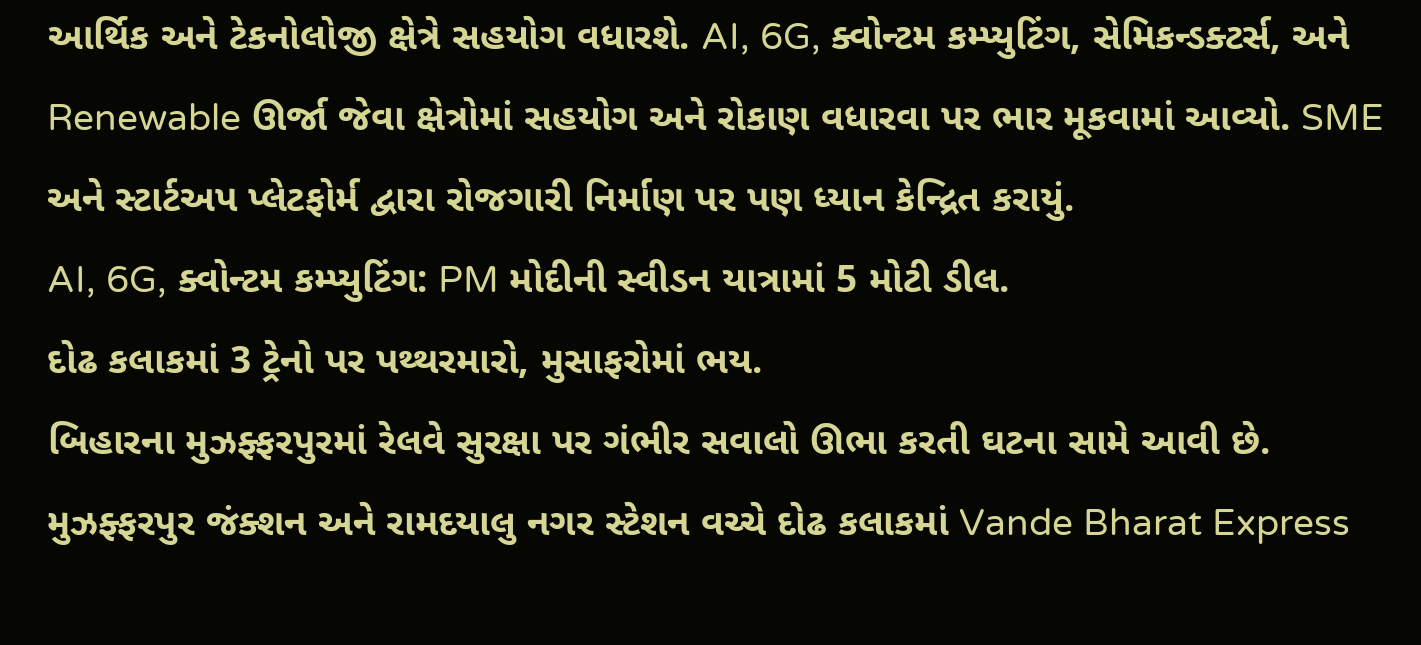આર્થિક અને ટેકનોલોજી ક્ષેત્રે સહયોગ વધારશે. AI, 6G, ક્વોન્ટમ કમ્પ્યુટિંગ, સેમિકન્ડક્ટર્સ, અને Renewable ઊર્જા જેવા ક્ષેત્રોમાં સહયોગ અને રોકાણ વધારવા પર ભાર મૂકવામાં આવ્યો. SME અને સ્ટાર્ટઅપ પ્લેટફોર્મ દ્વારા રોજગારી નિર્માણ પર પણ ધ્યાન કેન્દ્રિત કરાયું.
AI, 6G, ક્વોન્ટમ કમ્પ્યુટિંગ: PM મોદીની સ્વીડન યાત્રામાં 5 મોટી ડીલ.
દોઢ કલાકમાં 3 ટ્રેનો પર પથ્થરમારો, મુસાફરોમાં ભય.
બિહારના મુઝફ્ફરપુરમાં રેલવે સુરક્ષા પર ગંભીર સવાલો ઊભા કરતી ઘટના સામે આવી છે. મુઝફ્ફરપુર જંક્શન અને રામદયાલુ નગર સ્ટેશન વચ્ચે દોઢ કલાકમાં Vande Bharat Express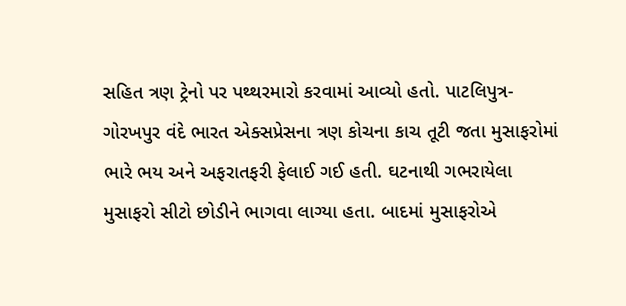સહિત ત્રણ ટ્રેનો પર પથ્થરમારો કરવામાં આવ્યો હતો. પાટલિપુત્ર-ગોરખપુર વંદે ભારત એક્સપ્રેસના ત્રણ કોચના કાચ તૂટી જતા મુસાફરોમાં ભારે ભય અને અફરાતફરી ફેલાઈ ગઈ હતી. ઘટનાથી ગભરાયેલા મુસાફરો સીટો છોડીને ભાગવા લાગ્યા હતા. બાદમાં મુસાફરોએ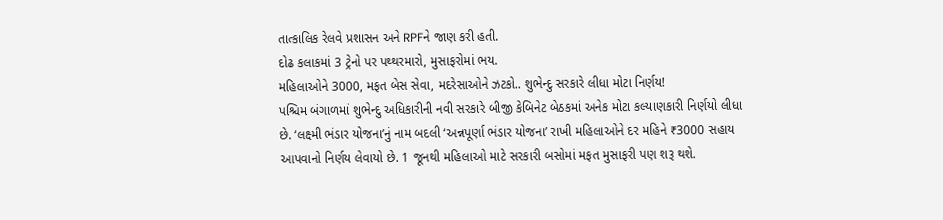તાત્કાલિક રેલવે પ્રશાસન અને RPFને જાણ કરી હતી.
દોઢ કલાકમાં 3 ટ્રેનો પર પથ્થરમારો, મુસાફરોમાં ભય.
મહિલાઓને 3000, મફત બેસ સેવા, મદરેસાઓને ઝટકો.. શુભેન્દુ સરકારે લીધા મોટા નિર્ણય!
પશ્ચિમ બંગાળમાં શુભેન્દુ અધિકારીની નવી સરકારે બીજી કેબિનેટ બેઠકમાં અનેક મોટા કલ્યાણકારી નિર્ણયો લીધા છે. ‘લક્ષ્મી ભંડાર યોજના’નું નામ બદલી ‘અન્નપૂર્ણા ભંડાર યોજના’ રાખી મહિલાઓને દર મહિને ₹3000 સહાય આપવાનો નિર્ણય લેવાયો છે. 1 જૂનથી મહિલાઓ માટે સરકારી બસોમાં મફત મુસાફરી પણ શરૂ થશે.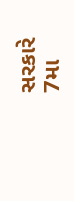સરકારે 7મા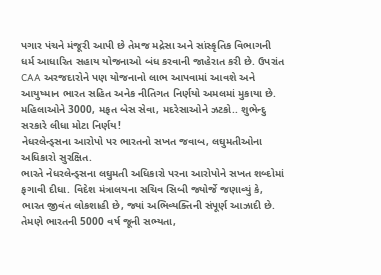પગાર પંચને મંજૂરી આપી છે તેમજ મદ્રેસા અને સાંસ્કૃતિક વિભાગની ધર્મ આધારિત સહાય યોજનાઓ બંધ કરવાની જાહેરાત કરી છે. ઉપરાંત CAA અરજદારોને પણ યોજનાનો લાભ આપવામાં આવશે અને આયુષ્માન ભારત સહિત અનેક નીતિગત નિર્ણયો અમલમાં મુકાયા છે.
મહિલાઓને 3000, મફત બેસ સેવા, મદરેસાઓને ઝટકો.. શુભેન્દુ સરકારે લીધા મોટા નિર્ણય!
નેધરલેન્ડ્સના આરોપો પર ભારતનો સખત જવાબ, લઘુમતીઓના અધિકારો સુરક્ષિત.
ભારતે નેધરલેન્ડ્સના લઘુમતી અધિકારો પરના આરોપોને સખત શબ્દોમાં ફગાવી દીધા. વિદેશ મંત્રાલયના સચિવ સિબી જ્યોર્જે જણાવ્યું કે, ભારત જીવંત લોકશાહી છે, જ્યાં અભિવ્યક્તિની સંપૂર્ણ આઝાદી છે. તેમણે ભારતની 5000 વર્ષ જૂની સભ્યતા,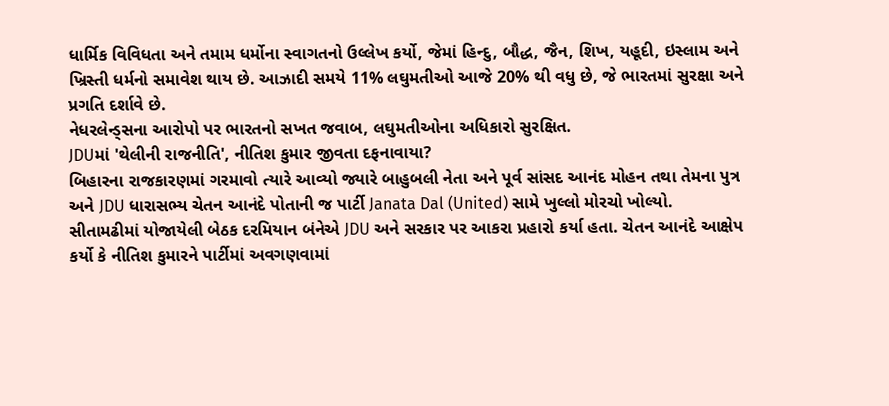ધાર્મિક વિવિધતા અને તમામ ધર્મોના સ્વાગતનો ઉલ્લેખ કર્યો, જેમાં હિન્દુ, બૌદ્ધ, જૈન, શિખ, યહૂદી, ઇસ્લામ અને ખ્રિસ્તી ધર્મનો સમાવેશ થાય છે. આઝાદી સમયે 11% લઘુમતીઓ આજે 20% થી વધુ છે, જે ભારતમાં સુરક્ષા અને પ્રગતિ દર્શાવે છે.
નેધરલેન્ડ્સના આરોપો પર ભારતનો સખત જવાબ, લઘુમતીઓના અધિકારો સુરક્ષિત.
JDUમાં 'થેલીની રાજનીતિ', નીતિશ કુમાર જીવતા દફનાવાયા?
બિહારના રાજકારણમાં ગરમાવો ત્યારે આવ્યો જ્યારે બાહુબલી નેતા અને પૂર્વ સાંસદ આનંદ મોહન તથા તેમના પુત્ર અને JDU ધારાસભ્ય ચેતન આનંદે પોતાની જ પાર્ટી Janata Dal (United) સામે ખુલ્લો મોરચો ખોલ્યો. સીતામઢીમાં યોજાયેલી બેઠક દરમિયાન બંનેએ JDU અને સરકાર પર આકરા પ્રહારો કર્યા હતા. ચેતન આનંદે આક્ષેપ કર્યો કે નીતિશ કુમારને પાર્ટીમાં અવગણવામાં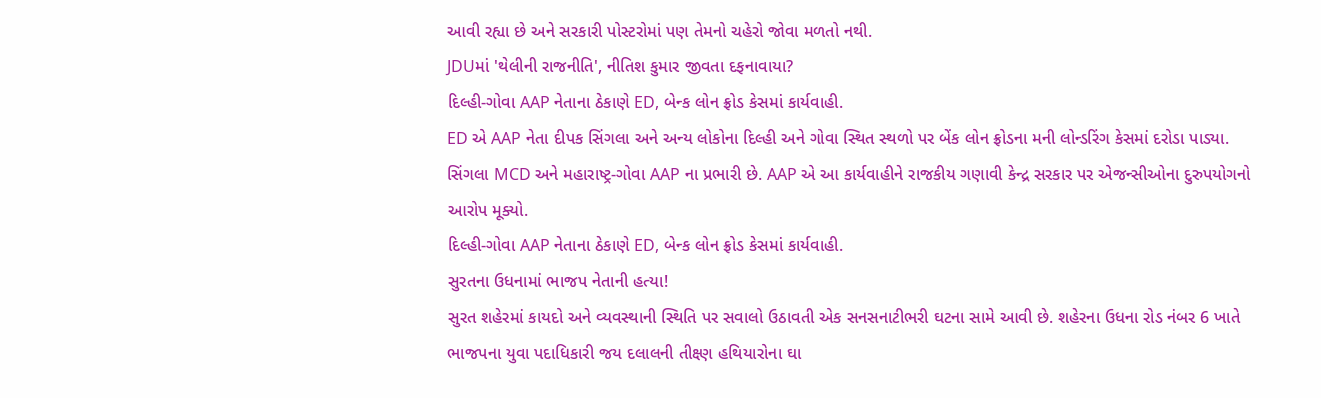આવી રહ્યા છે અને સરકારી પોસ્ટરોમાં પણ તેમનો ચહેરો જોવા મળતો નથી.
JDUમાં 'થેલીની રાજનીતિ', નીતિશ કુમાર જીવતા દફનાવાયા?
દિલ્હી-ગોવા AAP નેતાના ઠેકાણે ED, બેન્ક લોન ફ્રોડ કેસમાં કાર્યવાહી.
ED એ AAP નેતા દીપક સિંગલા અને અન્ય લોકોના દિલ્હી અને ગોવા સ્થિત સ્થળો પર બેંક લોન ફ્રોડના મની લોન્ડરિંગ કેસમાં દરોડા પાડ્યા. સિંગલા MCD અને મહારાષ્ટ્ર-ગોવા AAP ના પ્રભારી છે. AAP એ આ કાર્યવાહીને રાજકીય ગણાવી કેન્દ્ર સરકાર પર એજન્સીઓના દુરુપયોગનો આરોપ મૂક્યો.
દિલ્હી-ગોવા AAP નેતાના ઠેકાણે ED, બેન્ક લોન ફ્રોડ કેસમાં કાર્યવાહી.
સુરતના ઉધનામાં ભાજપ નેતાની હત્યા!
સુરત શહેરમાં કાયદો અને વ્યવસ્થાની સ્થિતિ પર સવાલો ઉઠાવતી એક સનસનાટીભરી ઘટના સામે આવી છે. શહેરના ઉધના રોડ નંબર 6 ખાતે ભાજપના યુવા પદાધિકારી જય દલાલની તીક્ષ્ણ હથિયારોના ઘા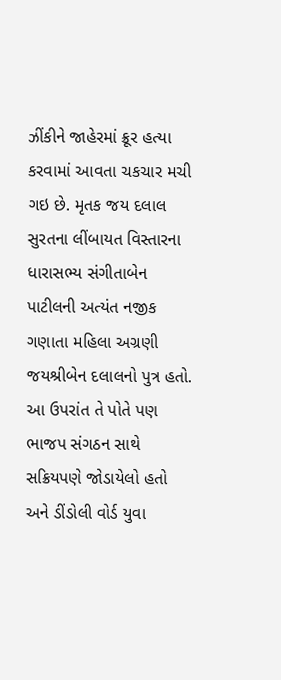ઝીંકીને જાહેરમાં ક્રૂર હત્યા કરવામાં આવતા ચકચાર મચી ગઇ છે. મૃતક જય દલાલ સુરતના લીંબાયત વિસ્તારના ધારાસભ્ય સંગીતાબેન પાટીલની અત્યંત નજીક ગણાતા મહિલા અગ્રણી જયશ્રીબેન દલાલનો પુત્ર હતો. આ ઉપરાંત તે પોતે પણ ભાજપ સંગઠન સાથે સક્રિયપણે જોડાયેલો હતો અને ડીંડોલી વોર્ડ યુવા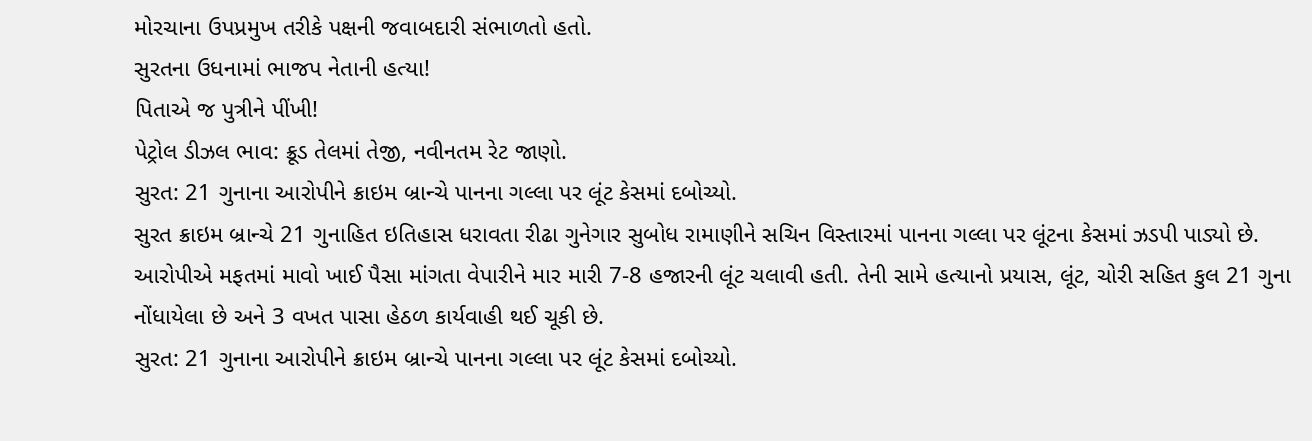મોરચાના ઉપપ્રમુખ તરીકે પક્ષની જવાબદારી સંભાળતો હતો.
સુરતના ઉધનામાં ભાજપ નેતાની હત્યા!
પિતાએ જ પુત્રીને પીંખી!
પેટ્રોલ ડીઝલ ભાવ: ક્રૂડ તેલમાં તેજી, નવીનતમ રેટ જાણો.
સુરત: 21 ગુનાના આરોપીને ક્રાઇમ બ્રાન્ચે પાનના ગલ્લા પર લૂંટ કેસમાં દબોચ્યો.
સુરત ક્રાઇમ બ્રાન્ચે 21 ગુનાહિત ઇતિહાસ ધરાવતા રીઢા ગુનેગાર સુબોધ રામાણીને સચિન વિસ્તારમાં પાનના ગલ્લા પર લૂંટના કેસમાં ઝડપી પાડ્યો છે. આરોપીએ મફતમાં માવો ખાઈ પૈસા માંગતા વેપારીને માર મારી 7-8 હજારની લૂંટ ચલાવી હતી. તેની સામે હત્યાનો પ્રયાસ, લૂંટ, ચોરી સહિત કુલ 21 ગુના નોંધાયેલા છે અને 3 વખત પાસા હેઠળ કાર્યવાહી થઈ ચૂકી છે.
સુરત: 21 ગુનાના આરોપીને ક્રાઇમ બ્રાન્ચે પાનના ગલ્લા પર લૂંટ કેસમાં દબોચ્યો.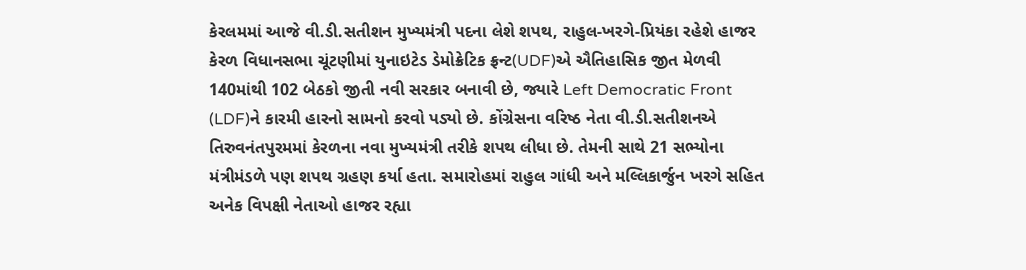કેરલમમાં આજે વી.ડી.સતીશન મુખ્યમંત્રી પદના લેશે શપથ, રાહુલ-ખરગે-પ્રિયંકા રહેશે હાજર
કેરળ વિધાનસભા ચૂંટણીમાં યુનાઇટેડ ડેમોક્રેટિક ફ્રન્ટ(UDF)એ ઐતિહાસિક જીત મેળવી 140માંથી 102 બેઠકો જીતી નવી સરકાર બનાવી છે, જ્યારે Left Democratic Front (LDF)ને કારમી હારનો સામનો કરવો પડ્યો છે. કોંગ્રેસના વરિષ્ઠ નેતા વી.ડી.સતીશનએ તિરુવનંતપુરમમાં કેરળના નવા મુખ્યમંત્રી તરીકે શપથ લીધા છે. તેમની સાથે 21 સભ્યોના મંત્રીમંડળે પણ શપથ ગ્રહણ કર્યા હતા. સમારોહમાં રાહુલ ગાંધી અને મલ્લિકાર્જુન ખરગે સહિત અનેક વિપક્ષી નેતાઓ હાજર રહ્યા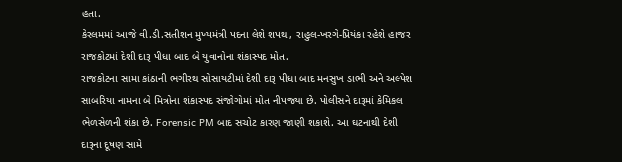હતા.
કેરલમમાં આજે વી.ડી.સતીશન મુખ્યમંત્રી પદના લેશે શપથ, રાહુલ-ખરગે-પ્રિયંકા રહેશે હાજર
રાજકોટમાં દેશી દારૂ પીધા બાદ બે યુવાનોના શંકાસ્પદ મોત.
રાજકોટના સામા કાંઠાની ભગીરથ સોસાયટીમાં દેશી દારૂ પીધા બાદ મનસુખ ડાભી અને અલ્પેશ સાબરિયા નામના બે મિત્રોના શંકાસ્પદ સંજોગોમાં મોત નીપજ્યા છે. પોલીસને દારૂમાં કેમિકલ ભેળસેળની શંકા છે. Forensic PM બાદ સચોટ કારણ જાણી શકાશે. આ ઘટનાથી દેશી દારૂના દૂષણ સામે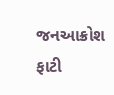જનઆક્રોશ ફાટી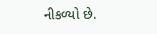નીકળ્યો છે.